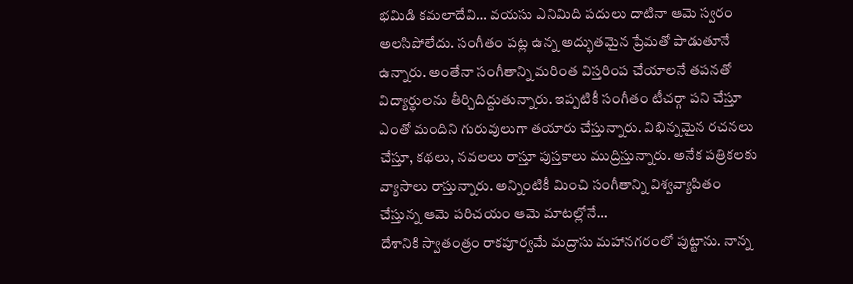భమిడి కమలాదేవి… వయసు ఎనిమిది పదులు దాటినా ఆమె స్వరం అలసిపోలేదు. సంగీతం పట్ల ఉన్న అద్భుతమైన ప్రేమతో పాడుతూనే ఉన్నారు. అంతేనా సంగీతాన్ని మరింత విస్తరింప చేయాలనే తపనతో విద్యార్థులను తీర్చిదిద్దుతున్నారు. ఇప్పటికీ సంగీతం టీచర్గా పని చేస్తూ ఎంతో మందిని గురువులుగా తయారు చేస్తున్నారు. విభిన్నమైన రచనలు చేస్తూ, కథలు, నవలలు రాస్తూ పుస్తకాలు ముద్రిస్తున్నారు. అనేక పత్రికలకు వ్యాసాలు రాస్తున్నారు. అన్నింటికీ మించి సంగీతాన్ని విశ్వవ్యాపితం చేస్తున్న ఆమె పరిచయం ఆమె మాటల్లోనే…
దేశానికి స్వాతంత్రం రాకపూర్వమే మద్రాసు మహానగరంలో పుట్టాను. నాన్న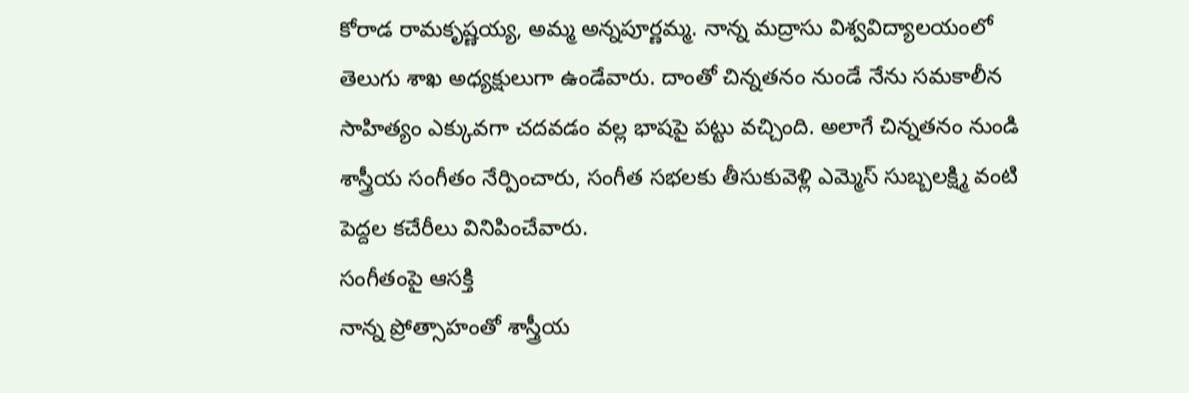కోరాడ రామకృష్ణయ్య, అమ్మ అన్నపూర్ణమ్మ. నాన్న మద్రాసు విశ్వవిద్యాలయంలో తెలుగు శాఖ అధ్యక్షులుగా ఉండేవారు. దాంతో చిన్నతనం నుండే నేను సమకాలీన సాహిత్యం ఎక్కువగా చదవడం వల్ల భాషపై పట్టు వచ్చింది. అలాగే చిన్నతనం నుండి శాస్త్రీయ సంగీతం నేర్పించారు, సంగీత సభలకు తీసుకువెళ్లి ఎమ్మెస్ సుబ్బలక్ష్మి వంటి పెద్దల కచేరీలు వినిపించేవారు.
సంగీతంపై ఆసక్తి
నాన్న ప్రోత్సాహంతో శాస్త్రీయ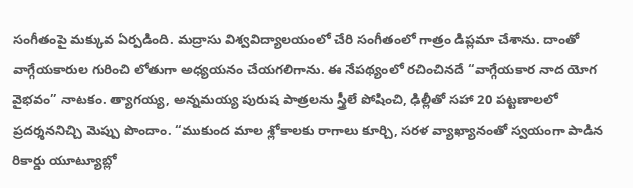సంగీతంపై మక్కువ ఏర్పడింది. మద్రాసు విశ్వవిద్యాలయంలో చేరి సంగీతంలో గాత్రం డిప్లమా చేశాను. దాంతో వాగ్గేయకారుల గురించి లోతుగా అధ్యయనం చేయగలిగాను. ఈ నేపథ్యంలో రచించినదే “వాగ్గేయకార నాద యోగ వైభవం” నాటకం. త్యాగయ్య, అన్నమయ్య పురుష పాత్రలను స్త్రీలే పోషించి, ఢిల్లీతో సహా 20 పట్టణాలలో ప్రదర్శననిచ్చి మెప్పు పొందాం. “ముకుంద మాల శ్లోకాలకు రాగాలు కూర్చి, సరళ వ్యాఖ్యానంతో స్వయంగా పాడిన రికార్డు యూట్యూబ్లో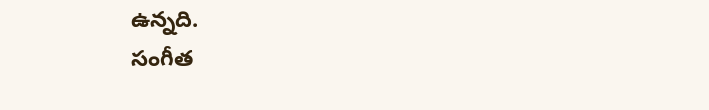ఉన్నది.
సంగీత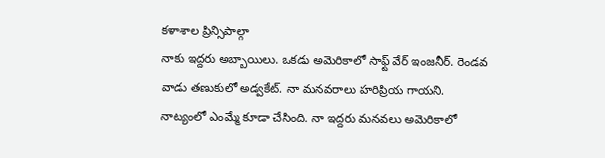కళాశాల ప్రిన్సిపాల్గా
నాకు ఇద్దరు అబ్బాయిలు. ఒకడు అమెరికాలో సాఫ్ట్ వేర్ ఇంజనీర్. రెండవ వాడు తణుకులో అడ్వకేట్. నా మనవరాలు హరిప్రియ గాయని. నాట్యంలో ఎంమ్మే కూడా చేసింది. నా ఇద్దరు మనవలు అమెరికాలో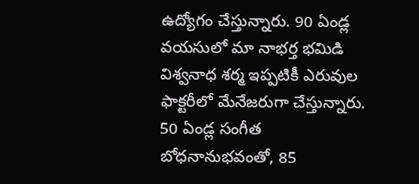ఉద్యోగం చేస్తున్నారు. 90 ఏండ్ల వయసులో మా నాభర్త భమిడి విశ్వనాధ శర్మ ఇప్పటికీ ఎరువుల ఫాక్టరీలో మేనేజరుగా చేస్తున్నారు. 50 ఏండ్ల సంగీత బోధనానుభవంతో, 85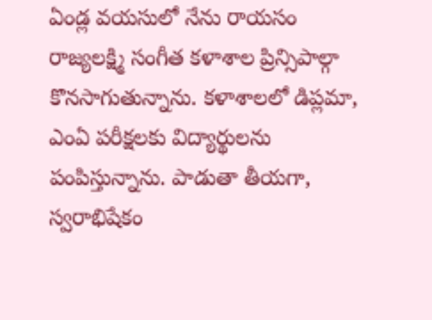ఏండ్ల వయసులో నేను రాయసం రాజ్యలక్ష్మి సంగీత కళాశాల ప్రిన్సిపాల్గా కొనసాగుతున్నాను. కళాశాలలో డిప్లమా, ఎంఏ పరీక్షలకు విద్యార్థులను పంపిస్తున్నాను. పాడుతా తీయగా, స్వరాభిషేకం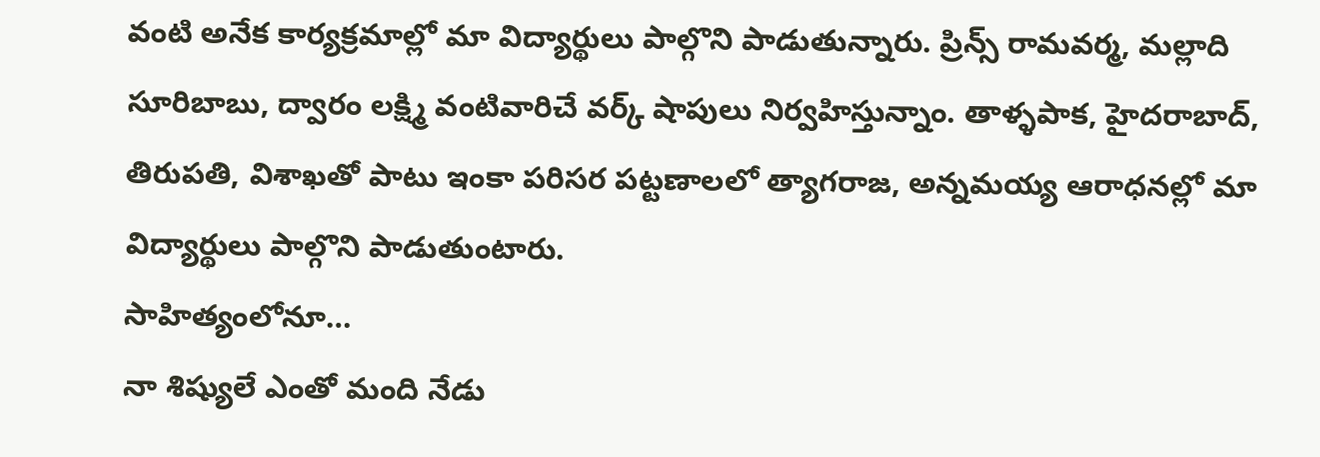వంటి అనేక కార్యక్రమాల్లో మా విద్యార్థులు పాల్గొని పాడుతున్నారు. ప్రిన్స్ రామవర్మ, మల్లాది సూరిబాబు, ద్వారం లక్ష్మి వంటివారిచే వర్క్ షాపులు నిర్వహిస్తున్నాం. తాళ్ళపాక, హైదరాబాద్, తిరుపతి, విశాఖతో పాటు ఇంకా పరిసర పట్టణాలలో త్యాగరాజ, అన్నమయ్య ఆరాధనల్లో మా విద్యార్థులు పాల్గొని పాడుతుంటారు.
సాహిత్యంలోనూ…
నా శిష్యులే ఎంతో మంది నేడు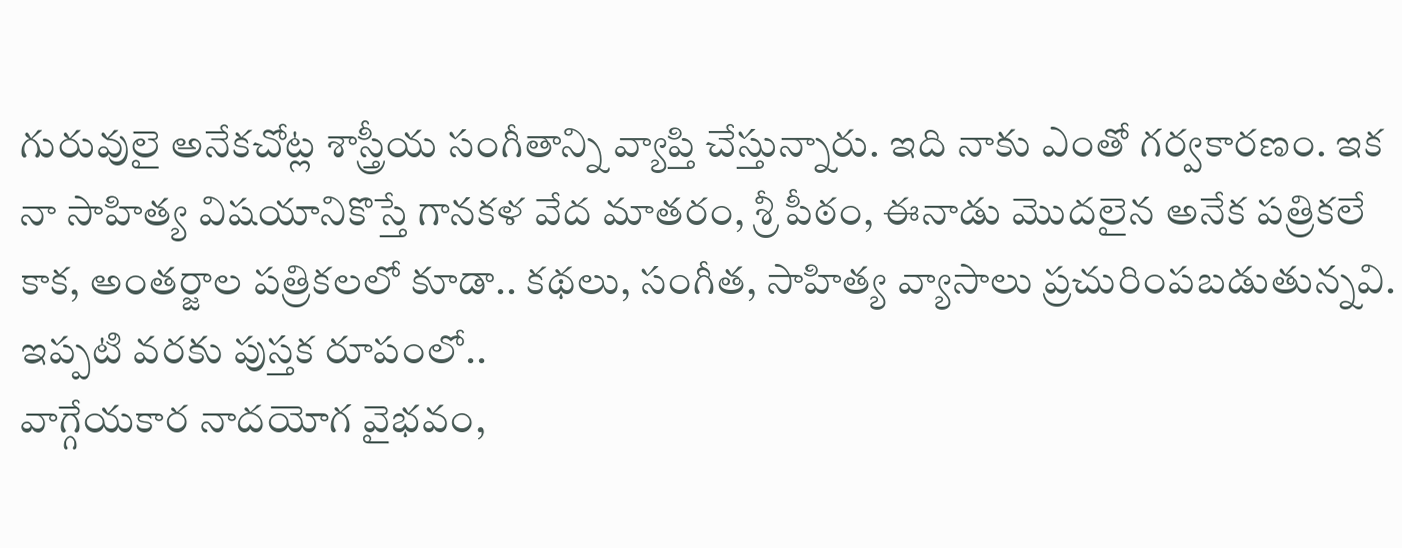గురువులై అనేకచోట్ల శాస్త్రీయ సంగీతాన్ని వ్యాప్తి చేస్తున్నారు. ఇది నాకు ఎంతో గర్వకారణం. ఇక నా సాహిత్య విషయానికొస్తే గానకళ వేద మాతరం, శ్రీ పీఠం, ఈనాడు మొదలైన అనేక పత్రికలే కాక, అంతర్జాల పత్రికలలో కూడా.. కథలు, సంగీత, సాహిత్య వ్యాసాలు ప్రచురింపబడుతున్నవి.
ఇప్పటి వరకు పుస్తక రూపంలో..
వాగ్గేయకార నాదయోగ వైభవం,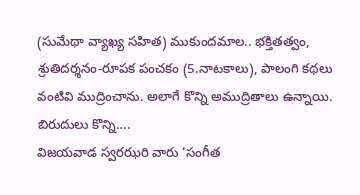(సుమేథా వ్యాఖ్య సహిత) ముకుందమాల.. భక్తితత్వం, శ్రుతిదర్శనం-రూపక పంచకం (5.నాటకాలు), పాలంగి కథలు వంటివి ముద్రించాను. అలాగే కొన్ని అముద్రితాలు ఉన్నాయి.
బిరుదులు కొన్ని….
విజయవాడ స్వరఝరి వారు ‘సంగీత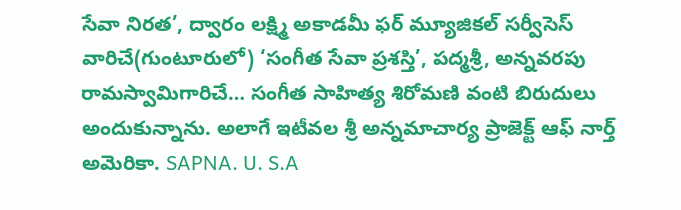సేవా నిరత’, ద్వారం లక్ష్మి అకాడమీ ఫర్ మ్యూజికల్ సర్వీసెస్ వారిచే(గుంటూరులో) ‘సంగీత సేవా ప్రశస్తి’, పద్మశ్రీ, అన్నవరపు రామస్వామిగారిచే… సంగీత సాహిత్య శిరోమణి వంటి బిరుదులు అందుకున్నాను. అలాగే ఇటీవల శ్రీ అన్నమాచార్య ప్రాజెక్ట్ ఆఫ్ నార్త్ అమెరికా. SAPNA. U. S.A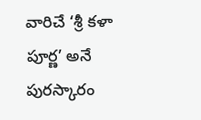వారిచే ‘శ్రీ కళా పూర్ణ’ అనే పురస్కారం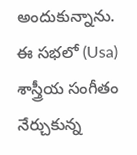అందుకున్నాను. ఈ సభలో (Usa) శాస్త్రీయ సంగీతం నేర్చుకున్న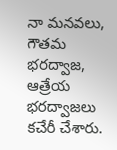నా మనవలు, గౌతమ భరద్వాజ, ఆత్రేయ భరద్వాజలు కచేరీ చేశారు.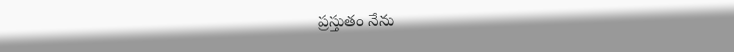ప్రస్తుతం నేను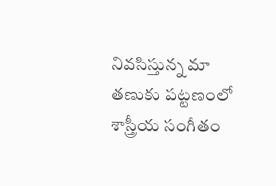నివసిస్తున్న మా తణుకు పట్టణంలో శాస్త్రీయ సంగీతం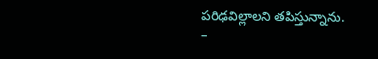పరిఢవిల్లాలని తపిస్తున్నాను.
–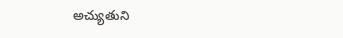అచ్యుతుని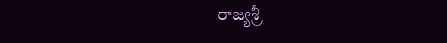రాజ్యశ్రీ